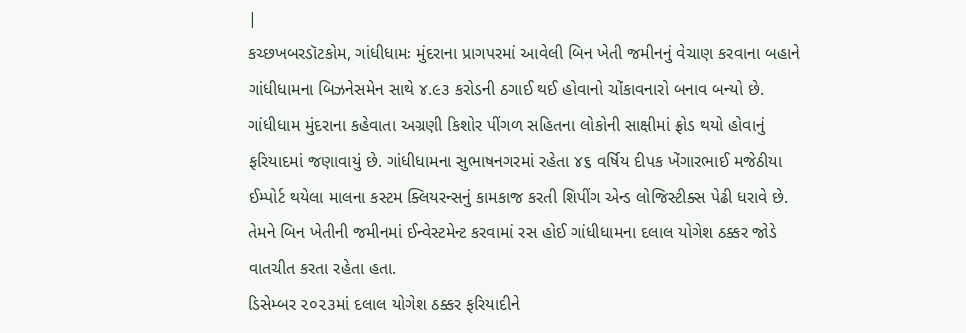|
કચ્છખબરડૉટકોમ, ગાંધીધામઃ મુંદરાના પ્રાગપરમાં આવેલી બિન ખેતી જમીનનું વેચાણ કરવાના બહાને ગાંધીધામના બિઝનેસમેન સાથે ૪.૯૩ કરોડની ઠગાઈ થઈ હોવાનો ચોંકાવનારો બનાવ બન્યો છે. ગાંધીધામ મુંદરાના કહેવાતા અગ્રણી કિશોર પીંગળ સહિતના લોકોની સાક્ષીમાં ફ્રોડ થયો હોવાનું ફરિયાદમાં જણાવાયું છે. ગાંધીધામના સુભાષનગરમાં રહેતા ૪૬ વર્ષિય દીપક ખેંગારભાઈ મજેઠીયા ઈમ્પોર્ટ થયેલા માલના કસ્ટમ ક્લિયરન્સનું કામકાજ કરતી શિપીંગ એન્ડ લોજિસ્ટીક્સ પેઢી ધરાવે છે. તેમને બિન ખેતીની જમીનમાં ઈન્વેસ્ટમેન્ટ કરવામાં રસ હોઈ ગાંધીધામના દલાલ યોગેશ ઠક્કર જોડે વાતચીત કરતા રહેતા હતા.
ડિસેમ્બર ૨૦૨૩માં દલાલ યોગેશ ઠક્કર ફરિયાદીને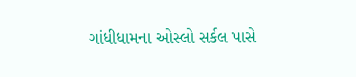ગાંધીધામના ઓસ્લો સર્કલ પાસે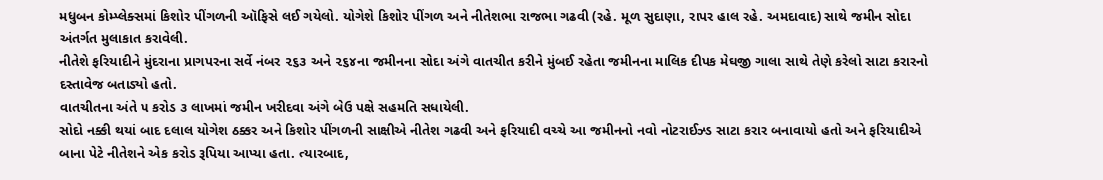મધુબન કોમ્પ્લેક્સમાં કિશોર પીંગળની ઑફિસે લઈ ગયેલો. યોગેશે કિશોર પીંગળ અને નીતેશભા રાજભા ગઢવી (રહે. મૂળ સુદાણા, રાપર હાલ રહે. અમદાવાદ) સાથે જમીન સોદા અંતર્ગત મુલાકાત કરાવેલી.
નીતેશે ફરિયાદીને મુંદરાના પ્રાગપરના સર્વે નંબર ૨૬૩ અને ૨૬૪ના જમીનના સોદા અંગે વાતચીત કરીને મુંબઈ રહેતા જમીનના માલિક દીપક મેઘજી ગાલા સાથે તેણે કરેલો સાટા કરારનો દસ્તાવેજ બતાડ્યો હતો.
વાતચીતના અંતે ૫ કરોડ ૩ લાખમાં જમીન ખરીદવા અંગે બેઉ પક્ષે સહમતિ સધાયેલી.
સોદો નક્કી થયાં બાદ દલાલ યોગેશ ઠક્કર અને કિશોર પીંગળની સાક્ષીએ નીતેશ ગઢવી અને ફરિયાદી વચ્ચે આ જમીનનો નવો નોટરાઈઝ્ડ સાટા કરાર બનાવાયો હતો અને ફરિયાદીએ બાના પેટે નીતેશને એક કરોડ રૂપિયા આપ્યા હતા. ત્યારબાદ,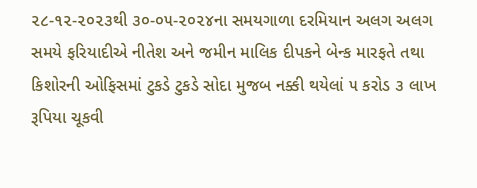૨૮-૧૨-૨૦૨૩થી ૩૦-૦૫-૨૦૨૪ના સમયગાળા દરમિયાન અલગ અલગ સમયે ફરિયાદીએ નીતેશ અને જમીન માલિક દીપકને બેન્ક મારફતે તથા કિશોરની ઓફિસમાં ટુકડે ટુકડે સોદા મુજબ નક્કી થયેલાં ૫ કરોડ ૩ લાખ રૂપિયા ચૂકવી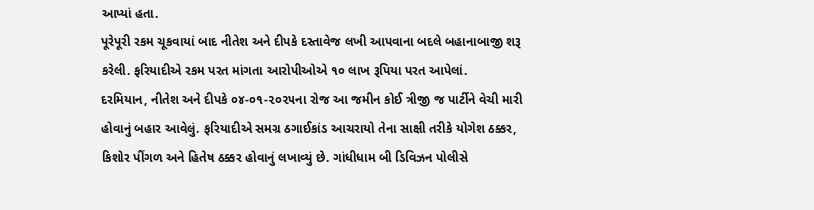આપ્યાં હતા.
પૂરેપૂરી રકમ ચૂકવાયાં બાદ નીતેશ અને દીપકે દસ્તાવેજ લખી આપવાના બદલે બહાનાબાજી શરૂ કરેલી. ફરિયાદીએ રકમ પરત માંગતા આરોપીઓએ ૧૦ લાખ રૂપિયા પરત આપેલાં.
દરમિયાન, નીતેશ અને દીપકે ૦૪-૦૧-૨૦૨૫ના રોજ આ જમીન કોઈ ત્રીજી જ પાર્ટીને વેચી મારી હોવાનું બહાર આવેલું. ફરિયાદીએ સમગ્ર ઠગાઈકાંડ આચરાયો તેના સાક્ષી તરીકે યોગેશ ઠક્કર, કિશોર પીંગળ અને હિતેષ ઠક્કર હોવાનું લખાવ્યું છે. ગાંધીધામ બી ડિવિઝન પોલીસે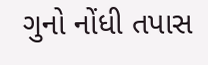ગુનો નોંધી તપાસ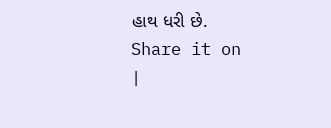હાથ ધરી છે.
Share it on
|